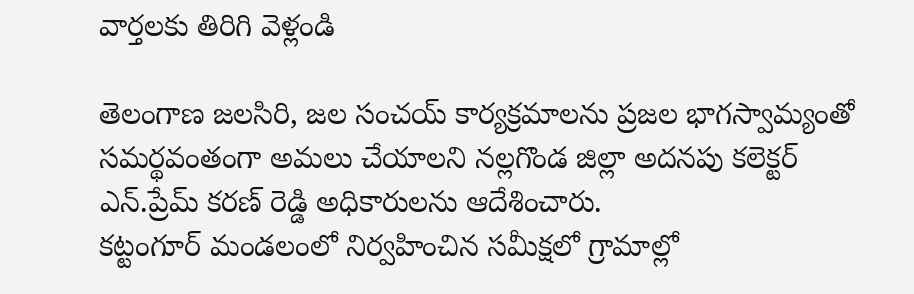వార్తలకు తిరిగి వెళ్లండి

తెలంగాణ జలసిరి, జల సంచయ్ కార్యక్రమాలను ప్రజల భాగస్వామ్యంతో సమర్థవంతంగా అమలు చేయాలని నల్లగొండ జిల్లా అదనపు కలెక్టర్ ఎన్.ప్రేమ్ కరణ్ రెడ్డి అధికారులను ఆదేశించారు.
కట్టంగూర్ మండలంలో నిర్వహించిన సమీక్షలో గ్రామాల్లో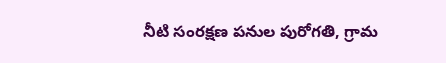నీటి సంరక్షణ పనుల పురోగతి, గ్రామ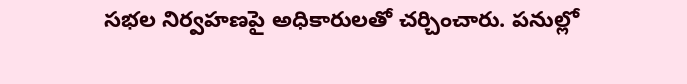సభల నిర్వహణపై అధికారులతో చర్చించారు. పనుల్లో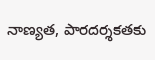నాణ్యత, పారదర్శకతకు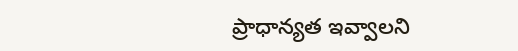ప్రాధాన్యత ఇవ్వాలని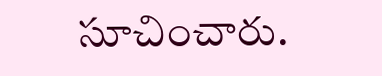సూచించారు.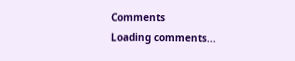Comments
Loading comments...